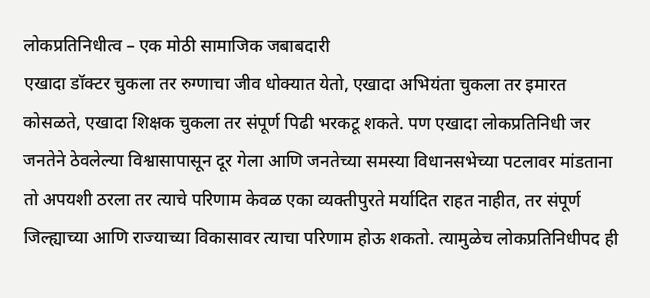लोकप्रतिनिधीत्व – एक मोठी सामाजिक जबाबदारी
एखादा डॉक्टर चुकला तर रुग्णाचा जीव धोक्यात येतो, एखादा अभियंता चुकला तर इमारत कोसळते, एखादा शिक्षक चुकला तर संपूर्ण पिढी भरकटू शकते. पण एखादा लोकप्रतिनिधी जर जनतेने ठेवलेल्या विश्वासापासून दूर गेला आणि जनतेच्या समस्या विधानसभेच्या पटलावर मांडताना तो अपयशी ठरला तर त्याचे परिणाम केवळ एका व्यक्तीपुरते मर्यादित राहत नाहीत, तर संपूर्ण जिल्ह्याच्या आणि राज्याच्या विकासावर त्याचा परिणाम होऊ शकतो. त्यामुळेच लोकप्रतिनिधीपद ही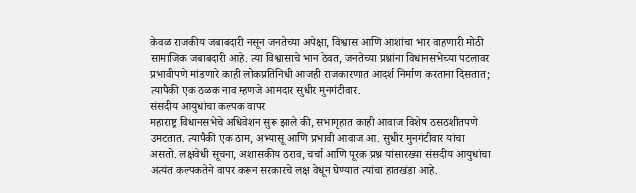केवळ राजकीय जबाबदारी नसून जनतेच्या अपेक्षा, विश्वास आणि आशांचा भार वाहणारी मोठी सामाजिक जबाबदारी आहे. त्या विश्वासाचे भान ठेवत, जनतेच्या प्रश्नांना विधानसभेच्या पटलावर प्रभावीपणे मांडणारे काही लोकप्रतिनिधी आजही राजकारणात आदर्श निर्माण करताना दिसतात; त्यापैकी एक ठळक नाव म्हणजे आमदार सुधीर मुनगंटीवार.
संसदीय आयुधांचा कल्पक वापर
महाराष्ट्र विधानसभेचे अधिवेशन सुरू झाले की, सभागृहात काही आवाज विशेष ठसठशीतपणे उमटतात. त्यापैकी एक ठाम, अभ्यासू आणि प्रभावी आवाज आ. सुधीर मुनगंटीवार यांचा असतो. लक्षवेधी सूचना, अशासकीय ठराव, चर्चा आणि पूरक प्रश्न यांसारख्या संसदीय आयुधांचा अत्यंत कल्पकतेने वापर करून सरकारचे लक्ष वेधून घेण्यात त्यांचा हातखंडा आहे.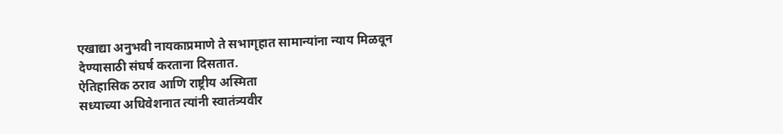एखाद्या अनुभवी नायकाप्रमाणे ते सभागृहात सामान्यांना न्याय मिळवून देण्यासाठी संघर्ष करताना दिसतात.
ऐतिहासिक ठराव आणि राष्ट्रीय अस्मिता
सध्याच्या अधिवेशनात त्यांनी स्वातंत्र्यवीर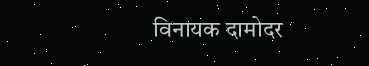विनायक दामोदर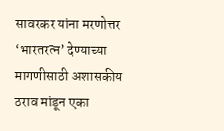सावरकर यांना मरणोत्तर ‘भारतरत्न’ देण्याच्या मागणीसाठी अशासकीय ठराव मांडून एका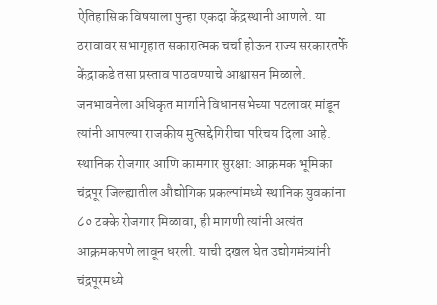ऐतिहासिक विषयाला पुन्हा एकदा केंद्रस्थानी आणले. या ठरावावर सभागृहात सकारात्मक चर्चा होऊन राज्य सरकारतर्फे केंद्राकडे तसा प्रस्ताव पाठवण्याचे आश्वासन मिळाले. जनभावनेला अधिकृत मार्गाने विधानसभेच्या पटलावर मांडून त्यांनी आपल्या राजकीय मुत्सद्देगिरीचा परिचय दिला आहे.
स्थानिक रोजगार आणि कामगार सुरक्षा: आक्रमक भूमिका
चंद्रपूर जिल्ह्यातील औद्योगिक प्रकल्पांमध्ये स्थानिक युवकांना ८० टक्के रोजगार मिळावा, ही मागणी त्यांनी अत्यंत आक्रमकपणे लावून धरली. याची दखल घेत उद्योगमंत्र्यांनी चंद्रपूरमध्ये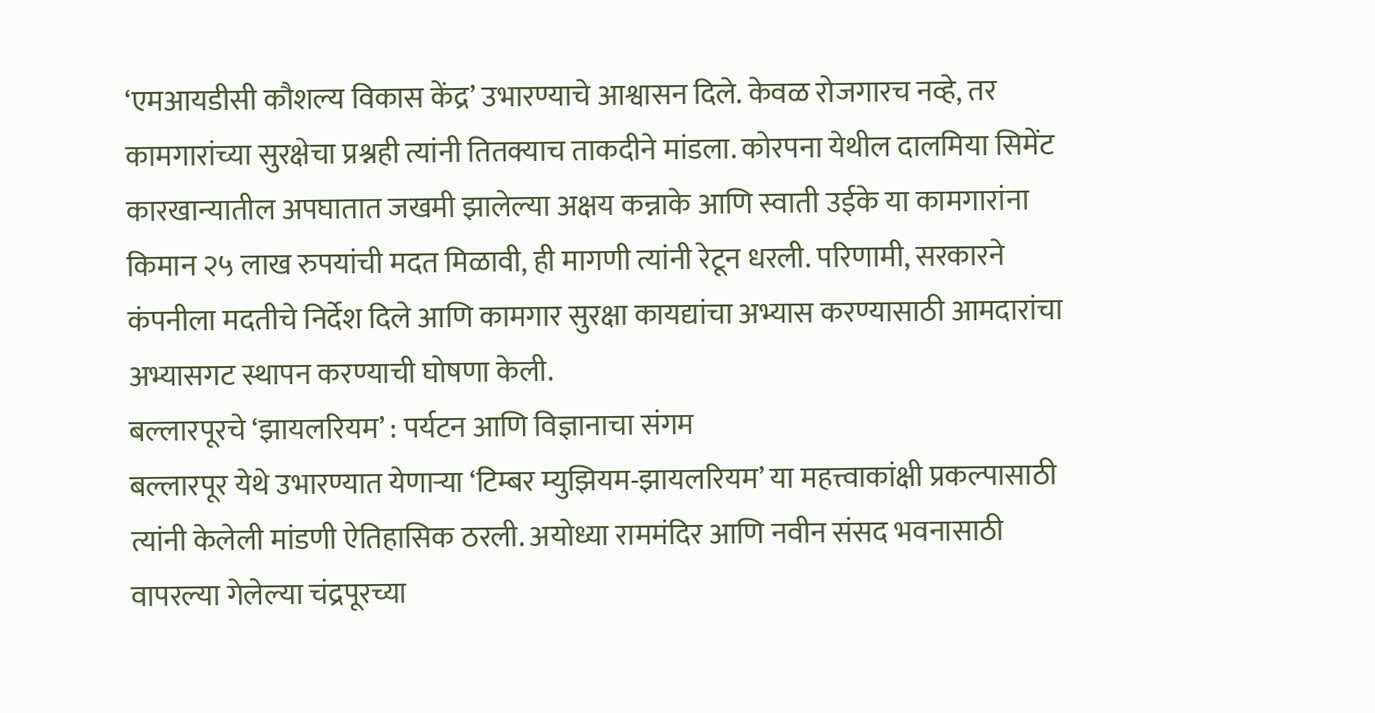‘एमआयडीसी कौशल्य विकास केंद्र’ उभारण्याचे आश्वासन दिले. केवळ रोजगारच नव्हे, तर कामगारांच्या सुरक्षेचा प्रश्नही त्यांनी तितक्याच ताकदीने मांडला. कोरपना येथील दालमिया सिमेंट कारखान्यातील अपघातात जखमी झालेल्या अक्षय कन्नाके आणि स्वाती उईके या कामगारांना किमान २५ लाख रुपयांची मदत मिळावी, ही मागणी त्यांनी रेटून धरली. परिणामी, सरकारने कंपनीला मदतीचे निर्देश दिले आणि कामगार सुरक्षा कायद्यांचा अभ्यास करण्यासाठी आमदारांचा अभ्यासगट स्थापन करण्याची घोषणा केली.
बल्लारपूरचे ‘झायलरियम’ : पर्यटन आणि विज्ञानाचा संगम
बल्लारपूर येथे उभारण्यात येणाऱ्या ‘टिम्बर म्युझियम-झायलरियम’ या महत्त्वाकांक्षी प्रकल्पासाठी त्यांनी केलेली मांडणी ऐतिहासिक ठरली. अयोध्या राममंदिर आणि नवीन संसद भवनासाठी वापरल्या गेलेल्या चंद्रपूरच्या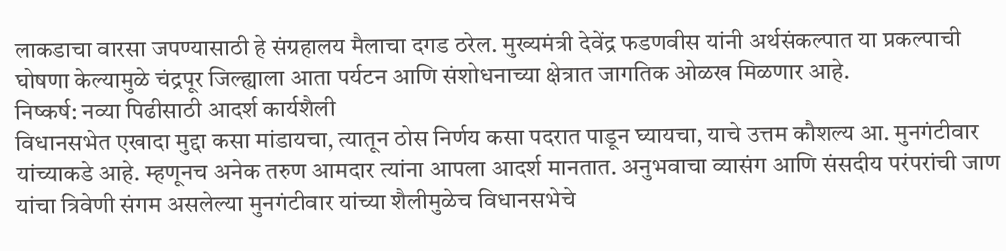लाकडाचा वारसा जपण्यासाठी हे संग्रहालय मैलाचा दगड ठरेल. मुख्यमंत्री देवेंद्र फडणवीस यांनी अर्थसंकल्पात या प्रकल्पाची घोषणा केल्यामुळे चंद्रपूर जिल्ह्याला आता पर्यटन आणि संशोधनाच्या क्षेत्रात जागतिक ओळख मिळणार आहे.
निष्कर्ष: नव्या पिढीसाठी आदर्श कार्यशैली
विधानसभेत एखादा मुद्दा कसा मांडायचा, त्यातून ठोस निर्णय कसा पदरात पाडून घ्यायचा, याचे उत्तम कौशल्य आ. मुनगंटीवार यांच्याकडे आहे. म्हणूनच अनेक तरुण आमदार त्यांना आपला आदर्श मानतात. अनुभवाचा व्यासंग आणि संसदीय परंपरांची जाण यांचा त्रिवेणी संगम असलेल्या मुनगंटीवार यांच्या शैलीमुळेच विधानसभेचे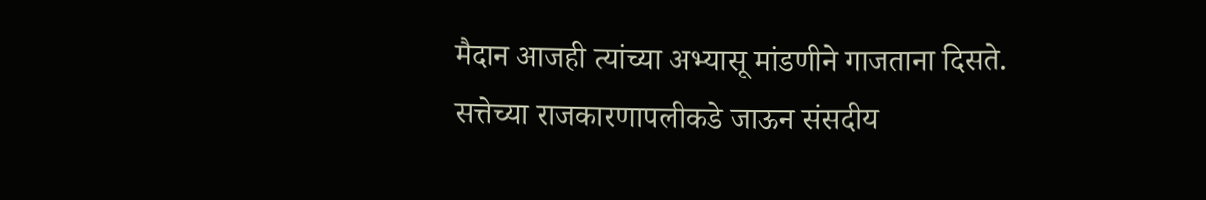मैदान आजही त्यांच्या अभ्यासू मांडणीने गाजताना दिसते. सत्तेच्या राजकारणापलीकडे जाऊन संसदीय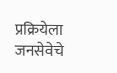प्रक्रियेला जनसेवेचे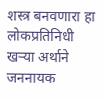शस्त्र बनवणारा हा लोकप्रतिनिधी खऱ्या अर्थाने जननायक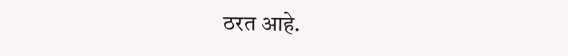ठरत आहे.